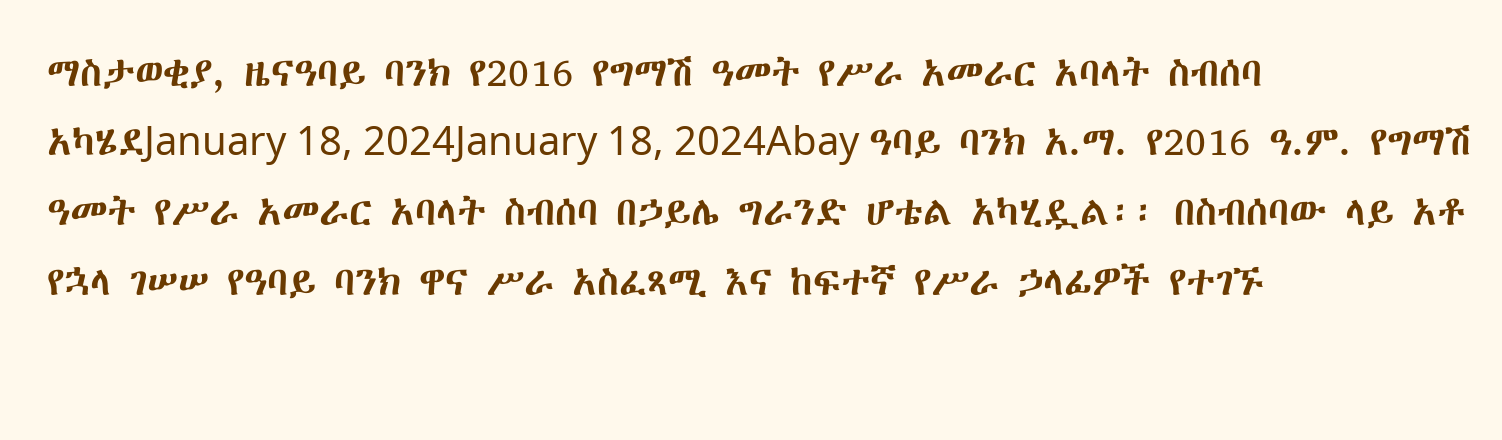ማስታወቂያ, ዜናዓባይ ባንክ የ2016 የግማሽ ዓመት የሥራ አመራር አባላት ስብሰባ አካሄደJanuary 18, 2024January 18, 2024Abay ዓባይ ባንክ አ.ማ. የ2016 ዓ.ም. የግማሽ ዓመት የሥራ አመራር አባላት ስብሰባ በኃይሌ ግራንድ ሆቴል አካሂዷል፡፡ በስብሰባው ላይ አቶ የኋላ ገሠሠ የዓባይ ባንክ ዋና ሥራ አስፈጻሚ እና ከፍተኛ የሥራ ኃላፊዎች የተገኙ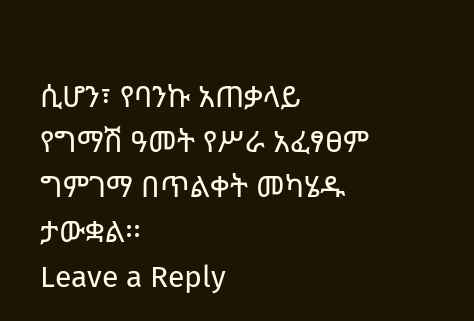ሲሆን፣ የባንኩ አጠቃላይ የግማሽ ዓመት የሥራ አፈፃፀም ግምገማ በጥልቀት መካሄዱ ታውቋል፡፡
Leave a Reply